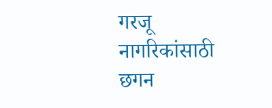गरजू नागरिकांसाठी छगन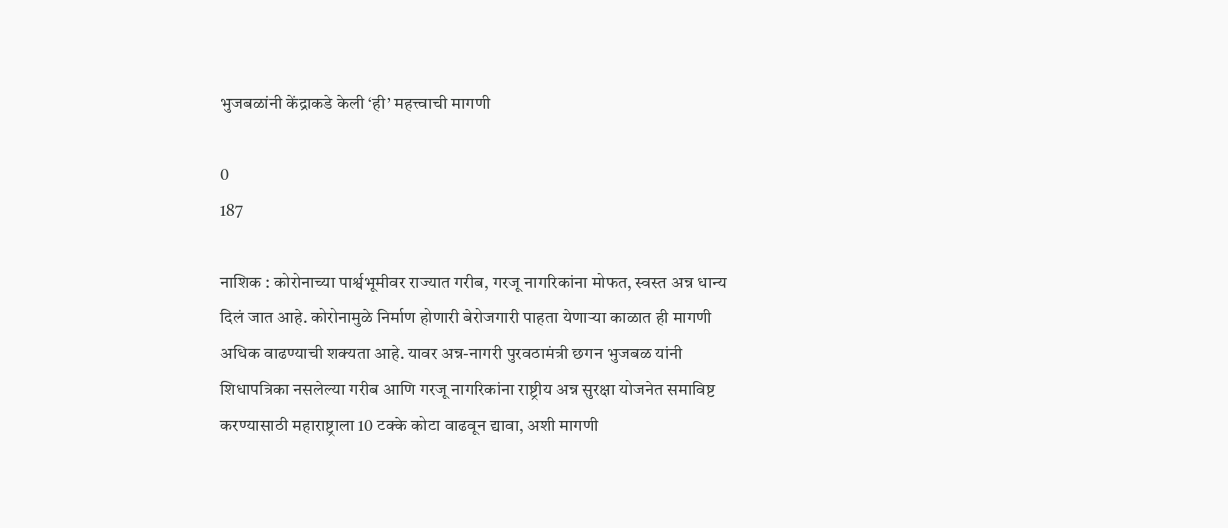भुजबळांनी केंद्राकडे केली ‘ही’ महत्त्वाची मागणी

0
187

नाशिक : कोरोनाच्या पार्श्वभूमीवर राज्यात गरीब, गरजू नागरिकांना मोफत, स्वस्त अन्न धान्य दिलं जात आहे. कोरोनामुळे निर्माण होणारी बेरोजगारी पाहता येणाऱ्या काळात ही मागणी अधिक वाढण्याची शक्यता आहे. यावर अन्न-नागरी पुरवठामंत्री छगन भुजबळ यांनी शिधापत्रिका नसलेल्या गरीब आणि गरजू नागरिकांना राष्ट्रीय अन्न सुरक्षा योजनेत समाविष्ट करण्यासाठी महाराष्ट्राला 10 टक्के कोटा वाढवून द्यावा, अशी मागणी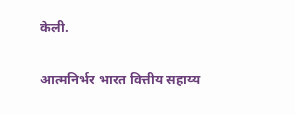केली.

आत्मनिर्भर भारत वित्तीय सहाय्य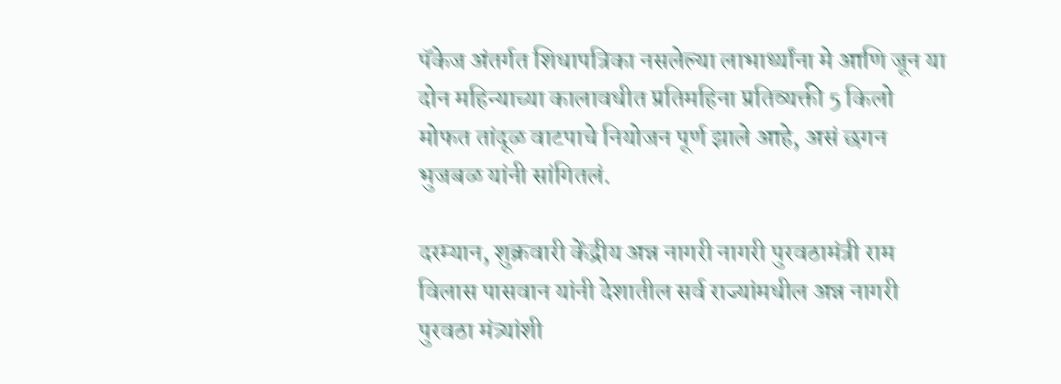पॅकेज अंतर्गत शिधापत्रिका नसलेल्या लाभार्थ्यांना मे आणि जून या दोन महिन्याच्या कालावधीत प्रतिमहिना प्रतिव्यक्ती 5 किलो मोफत तांदूळ वाटपाचे नियोजन पूर्ण झाले आहे, असं छगन भुजबळ यांनी सांगितलं.

दरम्यान, शुक्रवारी केंद्रीय अन्न नागरी नागरी पुरवठामंत्री राम विलास पासवान यांनी देशातील सर्व राज्यांमधील अन्न नागरी पुरवठा मंत्र्यांशी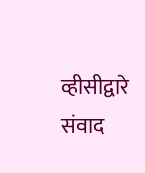व्हीसीद्वारे संवाद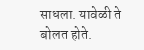साधला. यावेळी ते बोलत होते.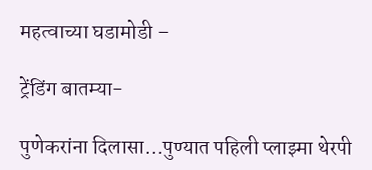महत्वाच्या घडामोडी –

ट्रेंडिंग बातम्या-

पुणेकरांना दिलासा…पुण्यात पहिली प्लाझ्मा थेरपी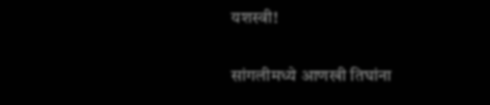यशस्वी!

सांगलीमध्ये आणखी तिघांना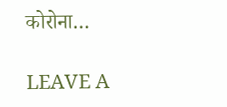कोरोना…

LEAVE A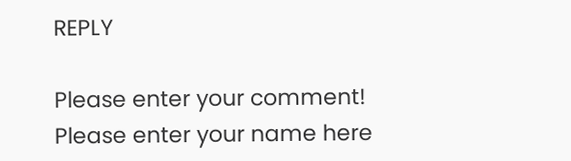REPLY

Please enter your comment!
Please enter your name here